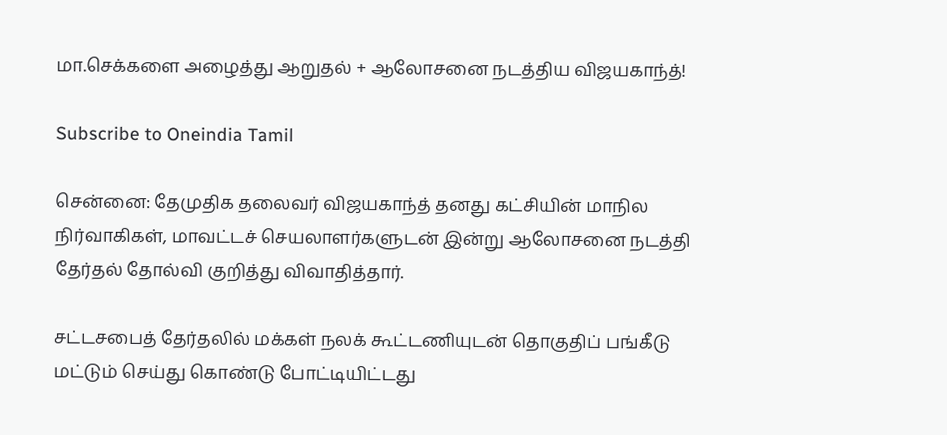மா.செக்களை அழைத்து ஆறுதல் + ஆலோசனை நடத்திய விஜயகாந்த்!

Subscribe to Oneindia Tamil

சென்னை: தேமுதிக தலைவர் விஜயகாந்த் தனது கட்சியின் மாநில நிர்வாகிகள், மாவட்டச் செயலாளர்களுடன் இன்று ஆலோசனை நடத்தி தேர்தல் தோல்வி குறித்து விவாதித்தார்.

சட்டசபைத் தேர்தலில் மக்கள் நலக் கூட்டணியுடன் தொகுதிப் பங்கீடு மட்டும் செய்து கொண்டு போட்டியிட்டது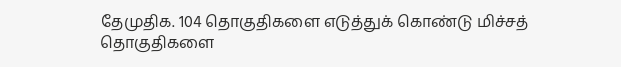தேமுதிக. 104 தொகுதிகளை எடுத்துக் கொண்டு மிச்சத் தொகுதிகளை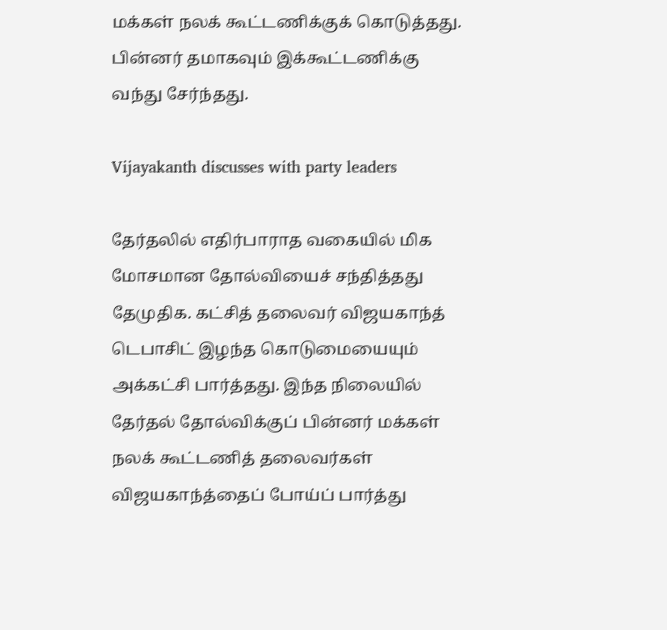மக்கள் நலக் கூட்டணிக்குக் கொடுத்தது. பின்னர் தமாகவும் இக்கூட்டணிக்கு வந்து சேர்ந்தது.

Vijayakanth discusses with party leaders

தேர்தலில் எதிர்பாராத வகையில் மிக மோசமான தோல்வியைச் சந்தித்தது தேமுதிக. கட்சித் தலைவர் விஜயகாந்த் டெபாசிட் இழந்த கொடுமையையும் அக்கட்சி பார்த்தது. இந்த நிலையில் தேர்தல் தோல்விக்குப் பின்னர் மக்கள் நலக் கூட்டணித் தலைவர்கள் விஜயகாந்த்தைப் போய்ப் பார்த்து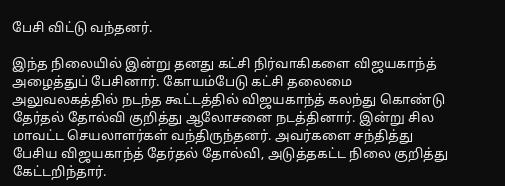பேசி விட்டு வந்தனர்.

இந்த நிலையில் இன்று தனது கட்சி நிர்வாகிகளை விஜயகாந்த் அழைத்துப் பேசினார். கோயம்பேடு கட்சி தலைமை அலுவலகத்தில் நடந்த கூட்டத்தில் விஜயகாந்த் கலந்து கொண்டு தேர்தல் தோல்வி குறித்து ஆலோசனை நடத்தினார். இன்று சில மாவட்ட செயலாளர்கள் வந்திருந்தனர். அவர்களை சந்தித்து பேசிய விஜயகாந்த் தேர்தல் தோல்வி, அடுத்தகட்ட நிலை குறித்து கேட்டறிந்தார்.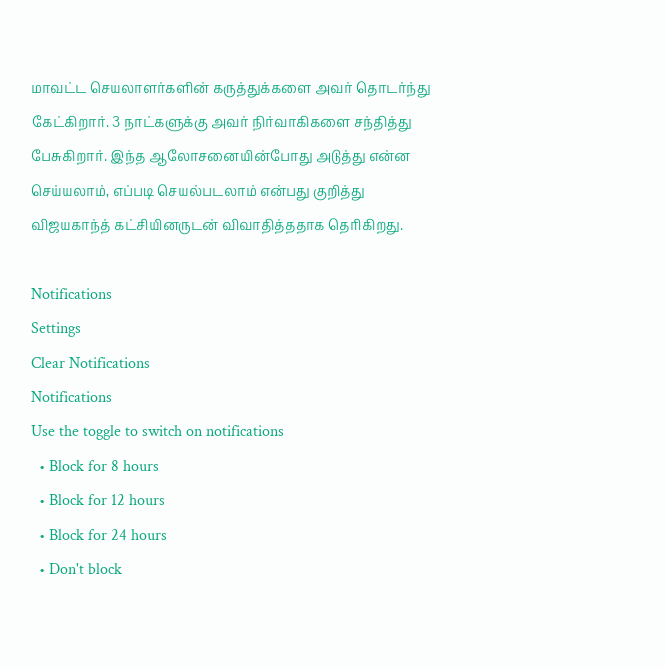மாவட்ட செயலாளர்களின் கருத்துக்களை அவர் தொடர்ந்து கேட்கிறார். 3 நாட்களுக்கு அவர் நிர்வாகிகளை சந்தித்து பேசுகிறார். இந்த ஆலோசனையின்போது அடுத்து என்ன செய்யலாம், எப்படி செயல்படலாம் என்பது குறித்து விஜயகாந்த் கட்சியினருடன் விவாதித்ததாக தெரிகிறது.

Notifications
Settings
Clear Notifications
Notifications
Use the toggle to switch on notifications
  • Block for 8 hours
  • Block for 12 hours
  • Block for 24 hours
  • Don't block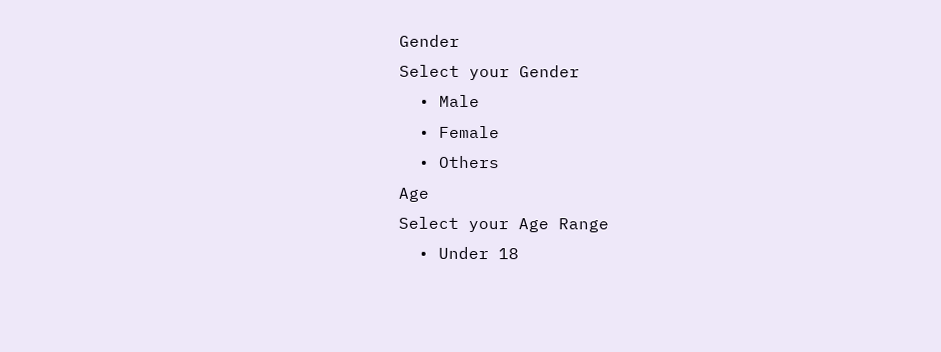Gender
Select your Gender
  • Male
  • Female
  • Others
Age
Select your Age Range
  • Under 18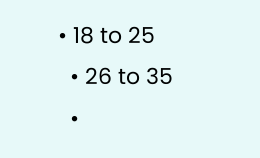• 18 to 25
  • 26 to 35
  •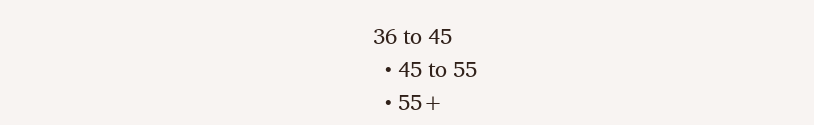36 to 45
  • 45 to 55
  • 55+